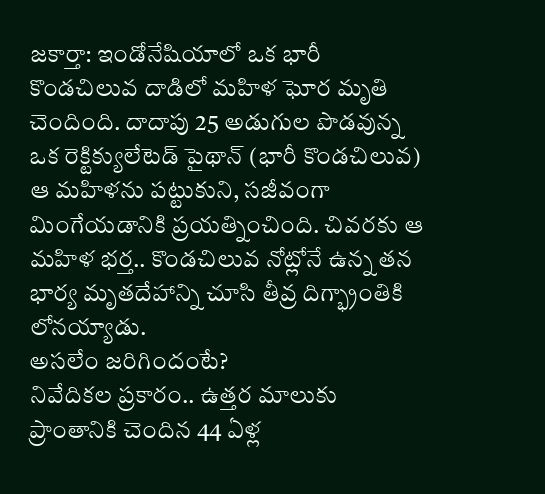జకార్తా: ఇండోనేషియాలో ఒక భారీ కొండచిలువ దాడిలో మహిళ ఘోర మృతి చెందింది. దాదాపు 25 అడుగుల పొడవున్న ఒక రెక్టిక్యులేటెడ్ పైథాన్ (భారీ కొండచిలువ) ఆ మహిళను పట్టుకుని, సజీవంగా మింగేయడానికి ప్రయత్నించింది. చివరకు ఆ మహిళ భర్త.. కొండచిలువ నోట్లోనే ఉన్న తన భార్య మృతదేహాన్ని చూసి తీవ్ర దిగ్భ్రాంతికి లోనయ్యాడు.
అసలేం జరిగిందంటే?
నివేదికల ప్రకారం.. ఉత్తర మాలుకు ప్రాంతానికి చెందిన 44 ఏళ్ల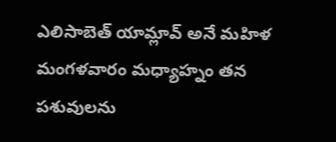ఎలిసాబెత్ యామ్లావ్ అనే మహిళ మంగళవారం మధ్యాహ్నం తన పశువులను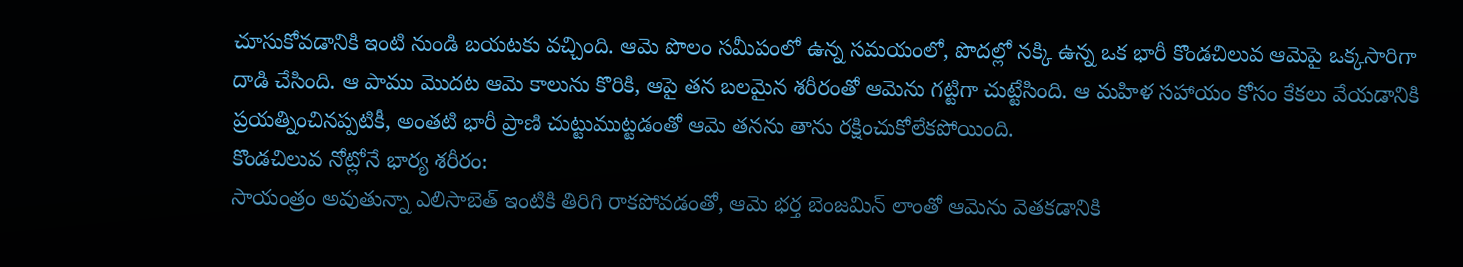చూసుకోవడానికి ఇంటి నుండి బయటకు వచ్చింది. ఆమె పొలం సమీపంలో ఉన్న సమయంలో, పొదల్లో నక్కి ఉన్న ఒక భారీ కొండచిలువ ఆమెపై ఒక్కసారిగా దాడి చేసింది. ఆ పాము మొదట ఆమె కాలును కొరికి, ఆపై తన బలమైన శరీరంతో ఆమెను గట్టిగా చుట్టేసింది. ఆ మహిళ సహాయం కోసం కేకలు వేయడానికి ప్రయత్నించినప్పటికీ, అంతటి భారీ ప్రాణి చుట్టుముట్టడంతో ఆమె తనను తాను రక్షించుకోలేకపోయింది.
కొండచిలువ నోట్లోనే భార్య శరీరం:
సాయంత్రం అవుతున్నా ఎలిసాబెత్ ఇంటికి తిరిగి రాకపోవడంతో, ఆమె భర్త బెంజమిన్ లాంతో ఆమెను వెతకడానికి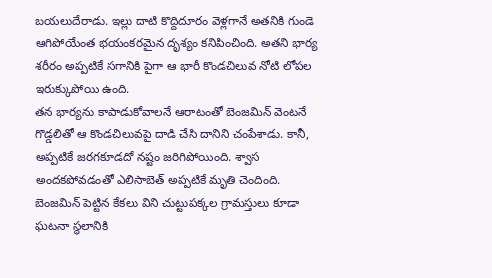బయలుదేరాడు. ఇల్లు దాటి కొద్దిదూరం వెళ్లగానే అతనికి గుండె ఆగిపోయేంత భయంకరమైన దృశ్యం కనిపించింది. అతని భార్య శరీరం అప్పటికే సగానికి పైగా ఆ భారీ కొండచిలువ నోటి లోపల ఇరుక్కుపోయి ఉంది.
తన భార్యను కాపాడుకోవాలనే ఆరాటంతో బెంజమిన్ వెంటనే గొడ్డలితో ఆ కొండచిలువపై దాడి చేసి దానిని చంపేశాడు. కానీ, అప్పటికే జరగకూడదో నష్టం జరిగిపోయింది. శ్వాస అందకపోవడంతో ఎలిసాబెత్ అప్పటికే మృతి చెందింది. బెంజమిన్ పెట్టిన కేకలు విని చుట్టుపక్కల గ్రామస్తులు కూడా ఘటనా స్థలానికి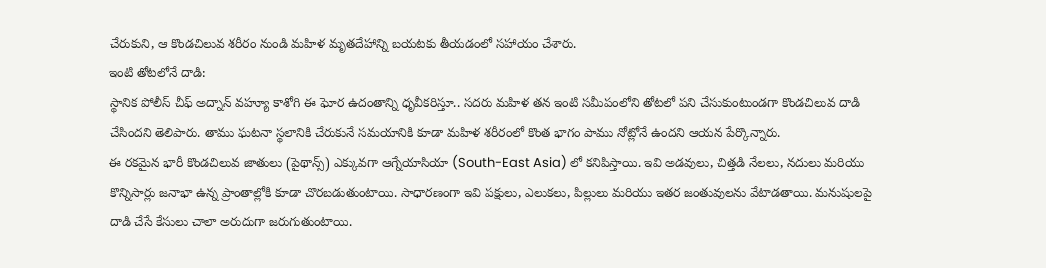చేరుకుని, ఆ కొండచిలువ శరీరం నుండి మహిళ మృతదేహాన్ని బయటకు తీయడంలో సహాయం చేశారు.
ఇంటి తోటలోనే దాడి:
స్థానిక పోలీస్ చీఫ్ అద్నాన్ వహ్యూ కాశోగి ఈ ఘోర ఉదంతాన్ని ధృవీకరిస్తూ.. సదరు మహిళ తన ఇంటి సమీపంలోని తోటలో పని చేసుకుంటుండగా కొండచిలువ దాడి చేసిందని తెలిపారు. తాము ఘటనా స్థలానికి చేరుకునే సమయానికి కూడా మహిళ శరీరంలో కొంత భాగం పాము నోట్లోనే ఉందని ఆయన పేర్కొన్నారు.
ఈ రకమైన భారీ కొండచిలువ జాతులు (పైథాన్స్) ఎక్కువగా ఆగ్నేయాసియా (South-East Asia) లో కనిపిస్తాయి. ఇవి అడవులు, చిత్తడి నేలలు, నదులు మరియు కొన్నిసార్లు జనాభా ఉన్న ప్రాంతాల్లోకి కూడా చొరబడుతుంటాయి. సాధారణంగా ఇవి పక్షులు, ఎలుకలు, పిల్లులు మరియు ఇతర జంతువులను వేటాడతాయి. మనుషులపై దాడి చేసే కేసులు చాలా అరుదుగా జరుగుతుంటాయి.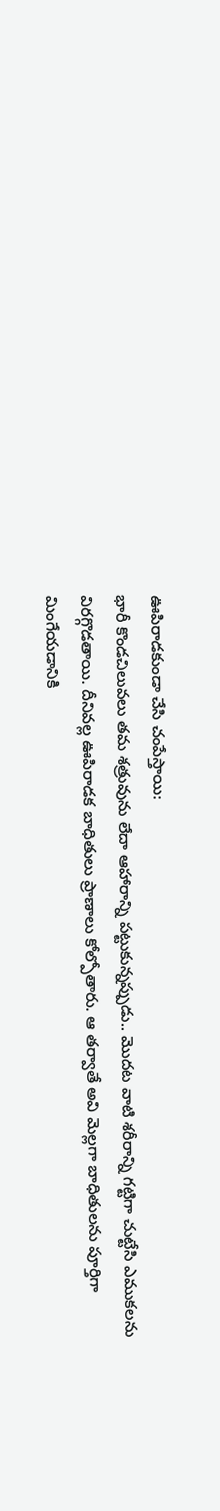ఊపిరాడకుండా చేసి చంపేస్తాయి:
భారీ కొండచిలువలు తమ శత్రువును లేదా ఆహారాన్ని పట్టుకున్నప్పుడు.. మొదట వాటి శరీరాన్ని గట్టిగా చుట్టేసి ఎముకలను విరగ్గొడతాయి. దీనివల్ల ఊపిరాడక బాధితులు ప్రాణాలు కోల్పోతారు. ఆ తర్వాతే అవి మెల్లగా బాధితులను పూర్తిగా మింగేయడానికి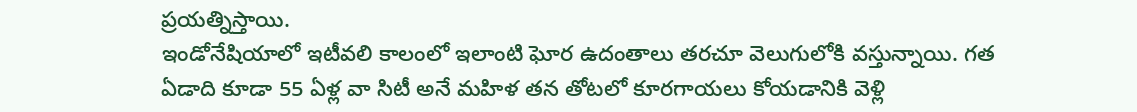ప్రయత్నిస్తాయి.
ఇండోనేషియాలో ఇటీవలి కాలంలో ఇలాంటి ఘోర ఉదంతాలు తరచూ వెలుగులోకి వస్తున్నాయి. గత ఏడాది కూడా 55 ఏళ్ల వా సిటీ అనే మహిళ తన తోటలో కూరగాయలు కోయడానికి వెళ్లి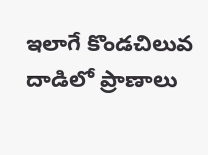ఇలాగే కొండచిలువ దాడిలో ప్రాణాలు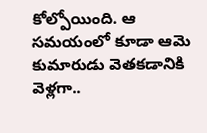కోల్పోయింది. ఆ సమయంలో కూడా ఆమె కుమారుడు వెతకడానికి వెళ్లగా..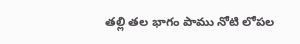తల్లి తల భాగం పాము నోటి లోపల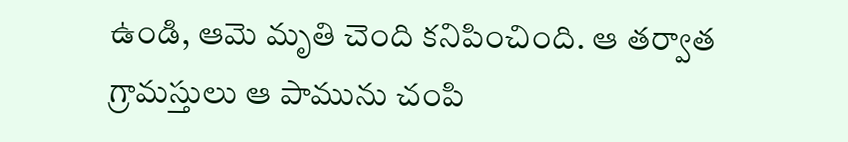ఉండి, ఆమె మృతి చెంది కనిపించింది. ఆ తర్వాత గ్రామస్తులు ఆ పామును చంపి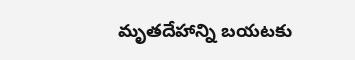మృతదేహాన్ని బయటకు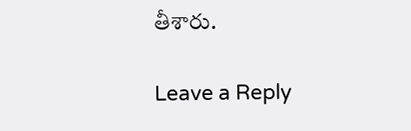తీశారు.

Leave a Reply